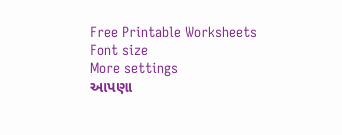Free Printable Worksheets
Font size
More settings
આપણા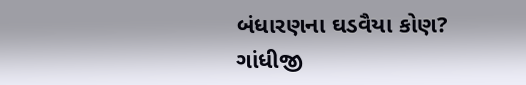બંધારણના ઘડવૈયા કોણ?
ગાંધીજી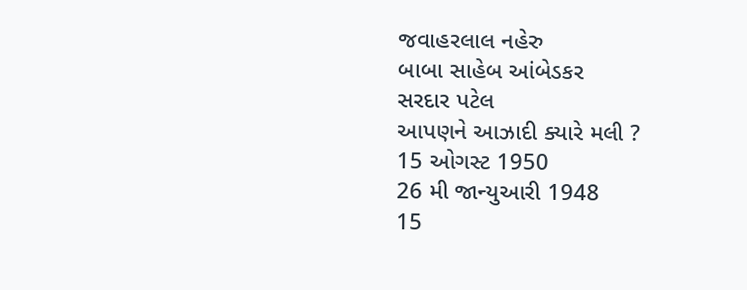જવાહરલાલ નહેરુ
બાબા સાહેબ આંબેડકર
સરદાર પટેલ
આપણને આઝાદી ક્યારે મલી ?
15 ઓગસ્ટ 1950
26 મી જાન્યુઆરી 1948
15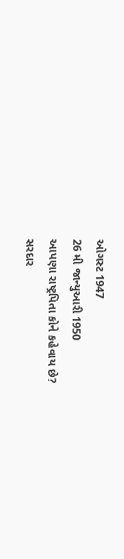ઓગસ્ટ 1947
26 મી જાન્યુઆરી 1950
આપણા રાષ્ટ્રપિતા કોને કહેવાય છે?
સરદાર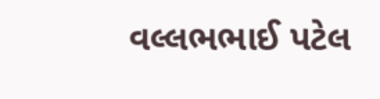વલ્લભભાઈ પટેલ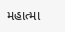મહાત્મા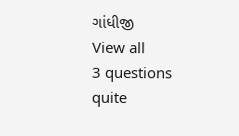ગાંધીજી
View all
3 questions
quite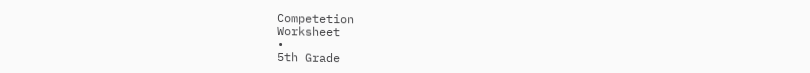Competetion
Worksheet
•
5th Grade